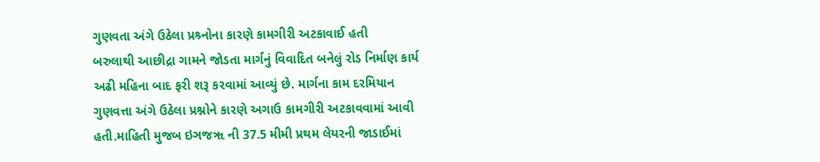ગુણવતા અંગે ઉઠેલા પ્રશ્ર્નોના કારણે કામગીરી અટકાવાઈ હતી
બરુલાથી આછીદ્રા ગામને જોડતા માર્ગનું વિવાદિત બનેલું રોડ નિર્માણ કાર્ય અઢી મહિના બાદ ફરી શરૂ કરવામાં આવ્યું છે. માર્ગના કામ દરમિયાન ગુણવત્તા અંગે ઉઠેલા પ્રશ્નોને કારણે અગાઉ કામગીરી અટકાવવામાં આવી હતી.માહિતી મુજબ ઇઞજૠ ની 37.5 મીમી પ્રથમ લેયરની જાડાઈમાં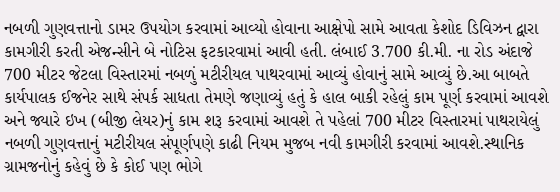નબળી ગુણવત્તાનો ડામર ઉપયોગ કરવામાં આવ્યો હોવાના આક્ષેપો સામે આવતા કેશોદ ડિવિઝન દ્વારા કામગીરી કરતી એજન્સીને બે નોટિસ ફટકારવામાં આવી હતી. લંબાઈ 3.700 કી.મી. ના રોડ અંદાજે 700 મીટર જેટલા વિસ્તારમાં નબળું મટીરીયલ પાથરવામાં આવ્યું હોવાનું સામે આવ્યું છે.આ બાબતે કાર્યપાલક ઈજનેર સાથે સંપર્ક સાધતા તેમણે જણાવ્યું હતું કે હાલ બાકી રહેલું કામ પૂર્ણ કરવામાં આવશે અને જ્યારે ઇખ (બીજી લેયર)નું કામ શરૂ કરવામાં આવશે તે પહેલાં 700 મીટર વિસ્તારમાં પાથરાયેલું નબળી ગુણવત્તાનું મટીરીયલ સંપૂર્ણપણે કાઢી નિયમ મુજબ નવી કામગીરી કરવામાં આવશે.સ્થાનિક ગ્રામજનોનું કહેવું છે કે કોઈ પણ ભોગે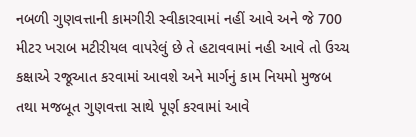નબળી ગુણવત્તાની કામગીરી સ્વીકારવામાં નહીં આવે અને જે 700 મીટર ખરાબ મટીરીયલ વાપરેલું છે તે હટાવવામાં નહી આવે તો ઉચ્ચ કક્ષાએ રજૂઆત કરવામાં આવશે અને માર્ગનું કામ નિયમો મુજબ તથા મજબૂત ગુણવત્તા સાથે પૂર્ણ કરવામાં આવે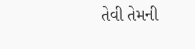તેવી તેમની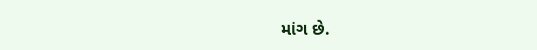માંગ છે.